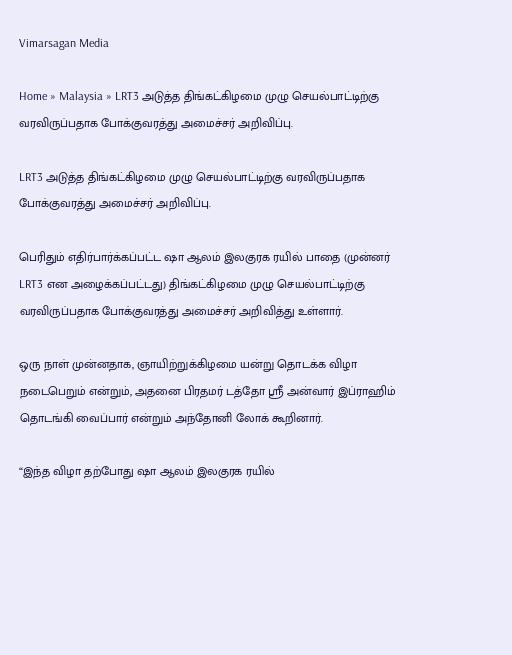Vimarsagan Media

Home » Malaysia » LRT3 அடுத்த திங்கட்கிழமை முழு செயல்பாட்டிற்கு வரவிருப்பதாக போக்குவரத்து அமைச்சர் அறிவிப்பு.

LRT3 அடுத்த திங்கட்கிழமை முழு செயல்பாட்டிற்கு வரவிருப்பதாக போக்குவரத்து அமைச்சர் அறிவிப்பு.

பெரிதும் எதிர்பார்க்கப்பட்ட ஷா ஆலம் இலகுரக ரயில் பாதை (முன்னர் LRT3 என அழைக்கப்பட்டது) திங்கட்கிழமை முழு செயல்பாட்டிற்கு வரவிருப்பதாக போக்குவரத்து அமைச்சர் அறிவித்து உள்ளார்.

ஒரு நாள் முன்னதாக, ஞாயிற்றுக்கிழமை யன்று தொடக்க விழா நடைபெறும் என்றும், அதனை பிரதமர் டத்தோ ஸ்ரீ அன்வார் இப்ராஹிம் தொடங்கி வைப்பார் என்றும் அந்தோனி லோக் கூறினார்.

“இந்த விழா தற்போது ஷா ஆலம் இலகுரக ரயில்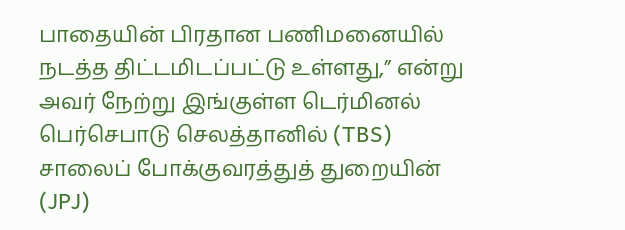பாதையின் பிரதான பணிமனையில் நடத்த திட்டமிடப்பட்டு உள்ளது,” என்று அவர் நேற்று இங்குள்ள டெர்மினல் பெர்செபாடு செலத்தானில் (TBS) சாலைப் போக்குவரத்துத் துறையின் (JPJ)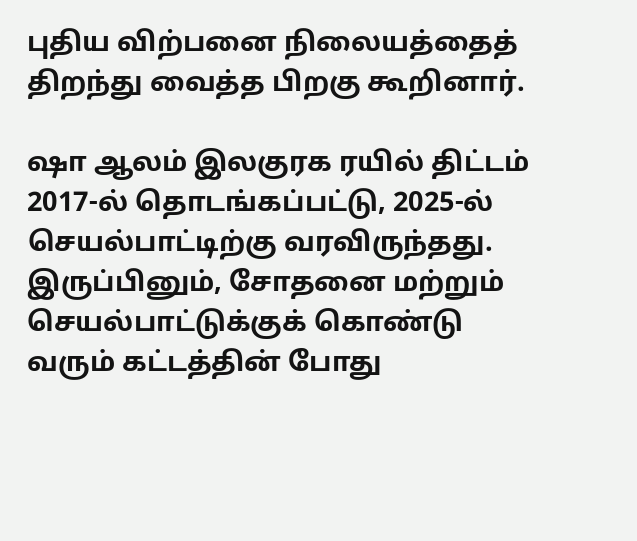புதிய விற்பனை நிலையத்தைத் திறந்து வைத்த பிறகு கூறினார்.

ஷா ஆலம் இலகுரக ரயில் திட்டம் 2017-ல் தொடங்கப்பட்டு, 2025-ல் செயல்பாட்டிற்கு வரவிருந்தது. இருப்பினும், சோதனை மற்றும் செயல்பாட்டுக்குக் கொண்டு வரும் கட்டத்தின் போது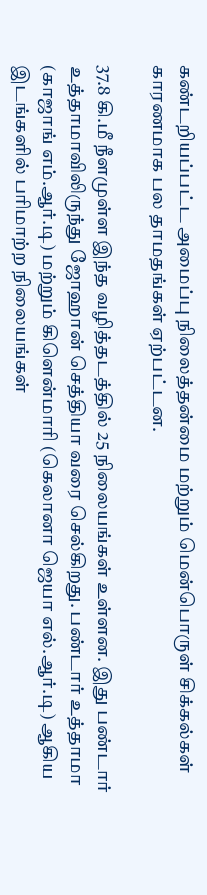கண்டறியப்பட்ட அமைப்பு நிலைத்தன்மை மற்றும் மென்பொருள் சிக்கல்கள் காரணமாக பல தாமதங்கள் ஏற்பட்டன.

37.8 கி.மீ நீளமுள்ள இந்த வழித்தடத்தில் 25 நிலையங்கள் உள்ளன. இது பண்டார் உத்தாமாவிலிருந்து ஜோஹான் செத்தியா வரை செல்கிறது. பண்டார் உத்தாமா (காஜாங் எம்.ஆர்.டி) மற்றும் கிளென்மாரி (கெலானா ஜெயா எல்.ஆர்.டி) ஆகிய இடங்களில் பரிமாற்ற நிலையங்கள்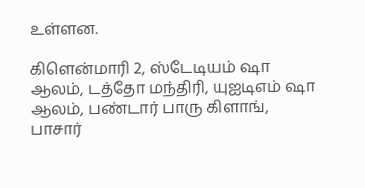உள்ளன.

கிளென்மாரி 2, ஸ்டேடியம் ஷா ஆலம், டத்தோ மந்திரி, யுஐடிஎம் ஷா ஆலம், பண்டார் பாரு கிளாங், பாசார்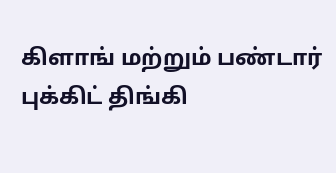கிளாங் மற்றும் பண்டார் புக்கிட் திங்கி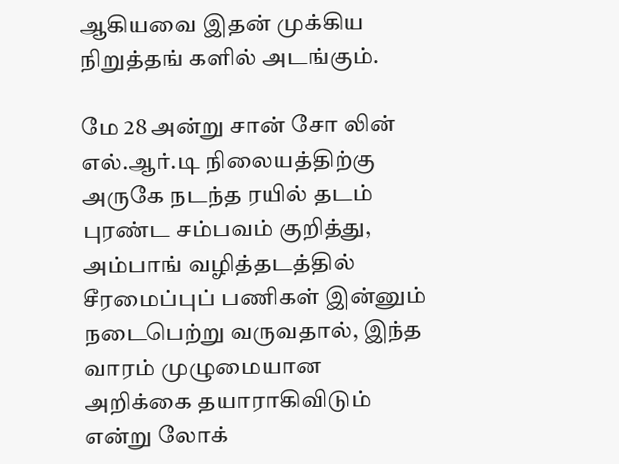ஆகியவை இதன் முக்கிய நிறுத்தங் களில் அடங்கும்.

மே 28 அன்று சான் சோ லின் எல்.ஆர்.டி நிலையத்திற்கு அருகே நடந்த ரயில் தடம் புரண்ட சம்பவம் குறித்து, அம்பாங் வழித்தடத்தில் சீரமைப்புப் பணிகள் இன்னும் நடைபெற்று வருவதால், இந்த வாரம் முழுமையான அறிக்கை தயாராகிவிடும் என்று லோக்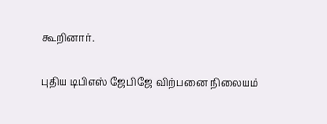கூறினார்.

புதிய டிபிஎஸ் ஜேபிஜே விற்பனை நிலையம்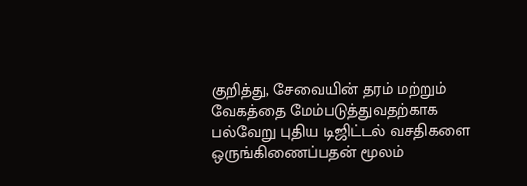குறித்து, சேவையின் தரம் மற்றும் வேகத்தை மேம்படுத்துவதற்காக பல்வேறு புதிய டிஜிட்டல் வசதிகளை ஒருங்கிணைப்பதன் மூலம்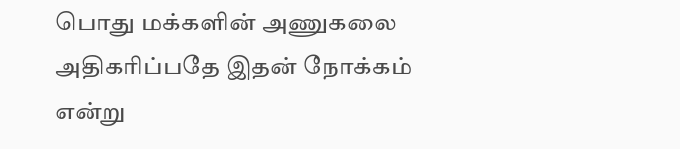பொது மக்களின் அணுகலை அதிகரிப்பதே இதன் நோக்கம் என்று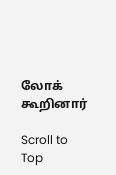லோக் கூறினார்

Scroll to Top